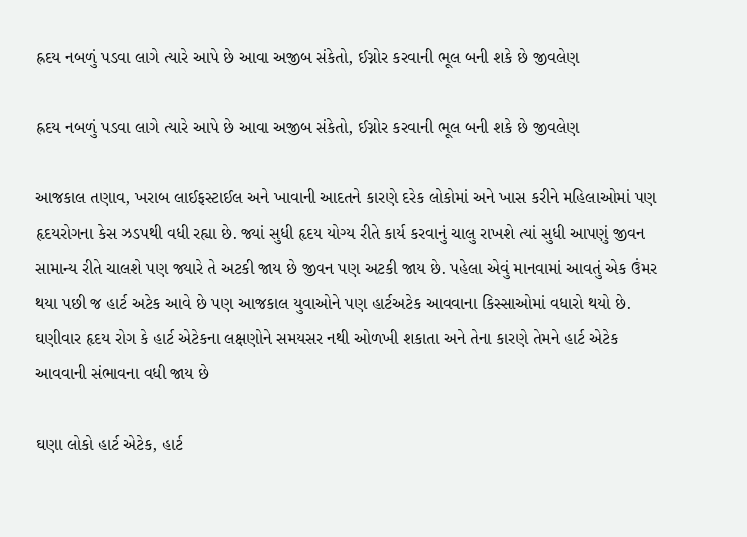હ્રદય નબળું પડવા લાગે ત્યારે આપે છે આવા અજીબ સંકેતો, ઈગ્નોર કરવાની ભૂલ બની શકે છે જીવલેણ

હ્રદય નબળું પડવા લાગે ત્યારે આપે છે આવા અજીબ સંકેતો, ઈગ્નોર કરવાની ભૂલ બની શકે છે જીવલેણ

આજકાલ તણાવ, ખરાબ લાઈફસ્ટાઈલ અને ખાવાની આદતને કારણે દરેક લોકોમાં અને ખાસ કરીને મહિલાઓમાં પણ હૃદયરોગના કેસ ઝડપથી વધી રહ્યા છે. જ્યાં સુધી હૃદય યોગ્ય રીતે કાર્ય કરવાનું ચાલુ રાખશે ત્યાં સુધી આપણું જીવન સામાન્ય રીતે ચાલશે પણ જ્યારે તે અટકી જાય છે જીવન પણ અટકી જાય છે. પહેલા એવું માનવામાં આવતું એક ઉંમર થયા પછી જ હાર્ટ અટેક આવે છે પણ આજકાલ યુવાઓને પણ હાર્ટઅટેક આવવાના કિસ્સાઓમાં વધારો થયો છે. ઘણીવાર હૃદય રોગ કે હાર્ટ એટેકના લક્ષણોને સમયસર નથી ઓળખી શકાતા અને તેના કારણે તેમને હાર્ટ એટેક આવવાની સંભાવના વધી જાય છે

ઘણા લોકો હાર્ટ એટેક, હાર્ટ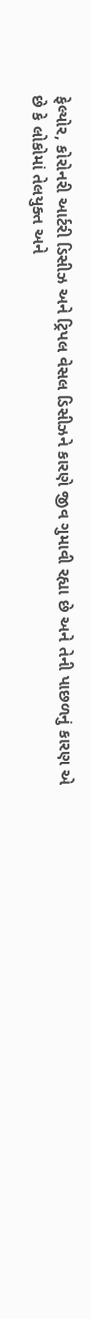ફેલ્યોર, કોરોનરી આર્ટરી ડિસીઝ અને ટ્રિપલ વેસલ ડિસીઝને કારણે જીવ ગુમાવી રહ્યા છે અને તેની પાછળનું કારણ એ છે કે લોકોમાં તેલયુક્ત અને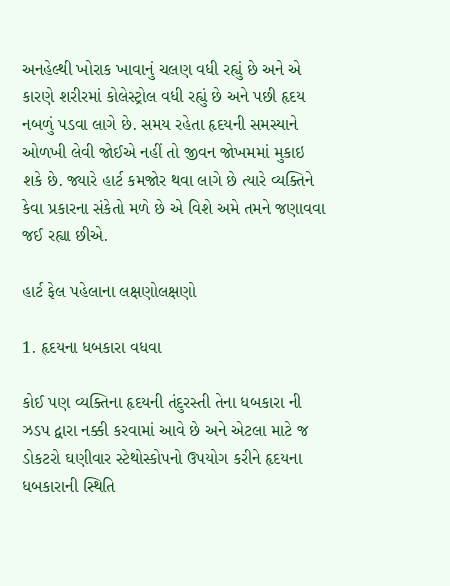અનહેલ્થી ખોરાક ખાવાનું ચલણ વધી રહ્યું છે અને એ કારણે શરીરમાં કોલેસ્ટ્રોલ વધી રહ્યું છે અને પછી હૃદય નબળું પડવા લાગે છે. સમય રહેતા હૃદયની સમસ્યાને ઓળખી લેવી જોઈએ નહીં તો જીવન જોખમમાં મુકાઇ શકે છે. જ્યારે હાર્ટ કમજોર થવા લાગે છે ત્યારે વ્યક્તિને કેવા પ્રકારના સંકેતો મળે છે એ વિશે અમે તમને જણાવવા જઈ રહ્યા છીએ.

હાર્ટ ફેલ પહેલાના લક્ષણોલક્ષણો

1. હૃદયના ધબકારા વધવા

કોઈ પણ વ્યક્તિના હૃદયની તંદુરસ્તી તેના ધબકારા ની ઝડપ દ્વારા નક્કી કરવામાં આવે છે અને એટલા માટે જ ડોકટરો ઘણીવાર સ્ટેથોસ્કોપનો ઉપયોગ કરીને હૃદયના ધબકારાની સ્થિતિ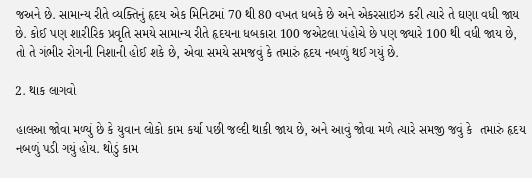જઅને છે. સામાન્ય રીતે વ્યક્તિનું હૃદય એક મિનિટમાં 70 થી 80 વખત ધબકે છે અને એકરસાઇઝ કરી ત્યારે તે ઘણા વધી જાય છે. કોઈ પણ શારીરિક પ્રવૃતિ સમયે સામાન્ય રીતે હૃદયના ધબકારા 100 જએટલા પંહોચે છે પણ જ્યારે 100 થી વધી જાય છે, તો તે ગંભીર રોગની નિશાની હોઈ શકે છે, એવા સમયે સમજવું કે તમારું હૃદય નબળું થઈ ગયું છે.

2. થાક લાગવો

હાલઆ જોવા મળ્યું છે કે યુવાન લોકો કામ કર્યા પછી જલ્દી થાકી જાય છે, અને આવું જોવા મળે ત્યારે સમજી જવું કે  તમારું હૃદય નબળું પડી ગયું હોય. થોડું કામ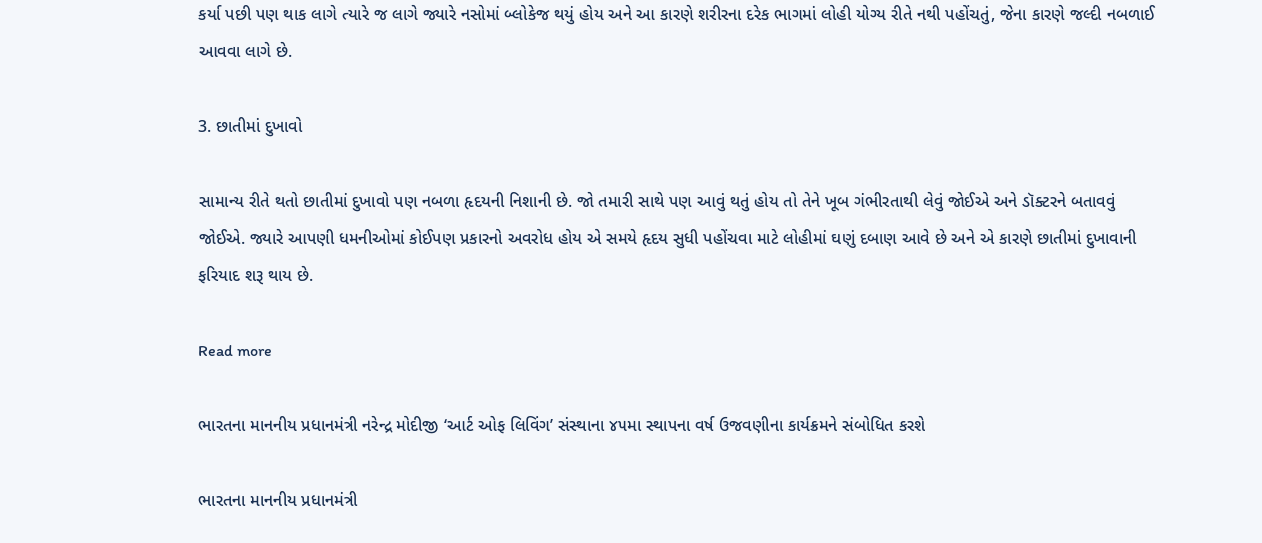કર્યા પછી પણ થાક લાગે ત્યારે જ લાગે જ્યારે નસોમાં બ્લોકેજ થયું હોય અને આ કારણે શરીરના દરેક ભાગમાં લોહી યોગ્ય રીતે નથી પહોંચતું, જેના કારણે જલ્દી નબળાઈ આવવા લાગે છે.

3. છાતીમાં દુખાવો

સામાન્ય રીતે થતો છાતીમાં દુખાવો પણ નબળા હૃદયની નિશાની છે. જો તમારી સાથે પણ આવું થતું હોય તો તેને ખૂબ ગંભીરતાથી લેવું જોઈએ અને ડૉક્ટરને બતાવવું જોઈએ. જ્યારે આપણી ધમનીઓમાં કોઈપણ પ્રકારનો અવરોધ હોય એ સમયે હૃદય સુધી પહોંચવા માટે લોહીમાં ઘણું દબાણ આવે છે અને એ કારણે છાતીમાં દુખાવાની ફરિયાદ શરૂ થાય છે.

Read more

ભારતના માનનીય પ્રધાનમંત્રી નરેન્દ્ર મોદીજી ‘આર્ટ ઓફ લિવિંગ’ સંસ્થાના ૪૫મા સ્થાપના વર્ષ ઉજવણીના કાર્યક્રમને સંબોધિત કરશે

ભારતના માનનીય પ્રધાનમંત્રી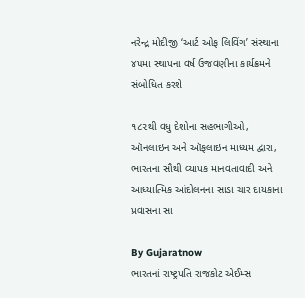નરેન્દ્ર મોદીજી ‘આર્ટ ઓફ લિવિંગ’ સંસ્થાના ૪૫મા સ્થાપના વર્ષ ઉજવણીના કાર્યક્રમને સંબોધિત કરશે

૧૮૨થી વધુ દેશોના સહભાગીઓ, ઑનલાઇન અને ઑફલાઇન માધ્યમ દ્વારા, ભારતના સૌથી વ્યાપક માનવતાવાદી અને આધ્યાત્મિક આંદોલનના સાડા ચાર દાયકાના પ્રવાસના સા

By Gujaratnow
ભારતનાં રાષ્ટ્રપતિ રાજકોટ એઈમ્સ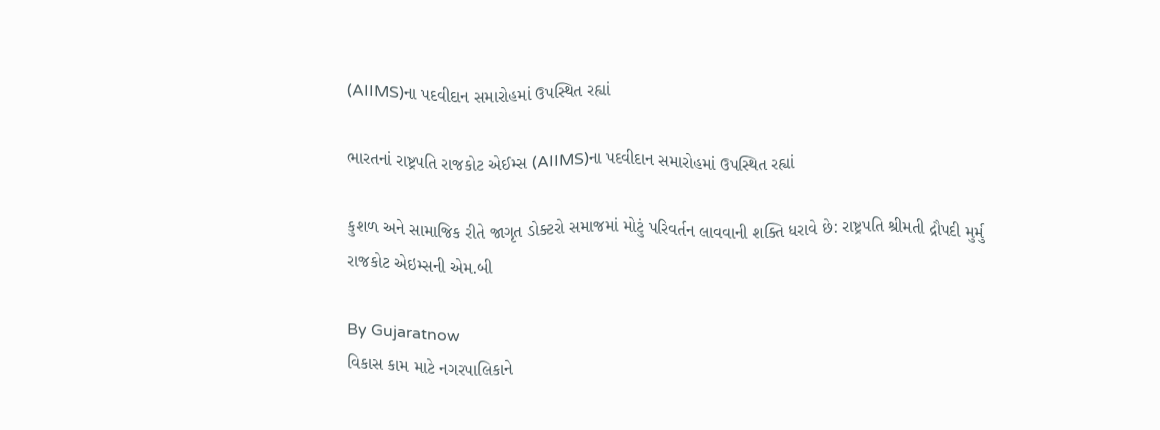(AIIMS)ના પદવીદાન સમારોહમાં ઉપસ્થિત રહ્યાં

ભારતનાં રાષ્ટ્રપતિ રાજકોટ એઈમ્સ (AIIMS)ના પદવીદાન સમારોહમાં ઉપસ્થિત રહ્યાં

કુશળ અને સામાજિક રીતે જાગૃત ડોક્ટરો સમાજમાં મોટું પરિવર્તન લાવવાની શક્તિ ધરાવે છે: રાષ્ટ્રપતિ શ્રીમતી દ્રૌપદી મુર્મુ રાજકોટ એઇમ્સની એમ.બી

By Gujaratnow
વિકાસ કામ માટે નગરપાલિકાને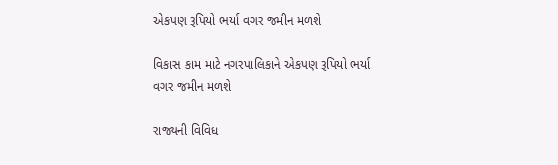એકપણ રૂપિયો ભર્યા વગર જમીન મળશે

વિકાસ કામ માટે નગરપાલિકાને એકપણ રૂપિયો ભર્યા વગર જમીન મળશે

રાજ્યની વિવિધ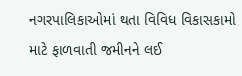નગરપાલિકાઓમાં થતા વિવિધ વિકાસકામો માટે ફાળવાતી જમીનને લઈ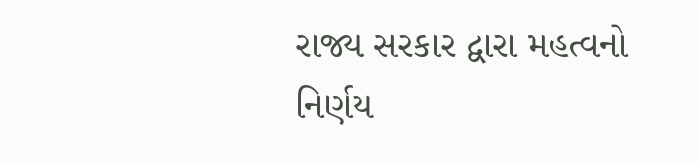રાજ્ય સરકાર દ્વારા મહત્વનો નિર્ણય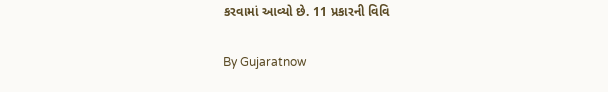કરવામાં આવ્યો છે. 11 પ્રકારની વિવિ

By Gujaratnow